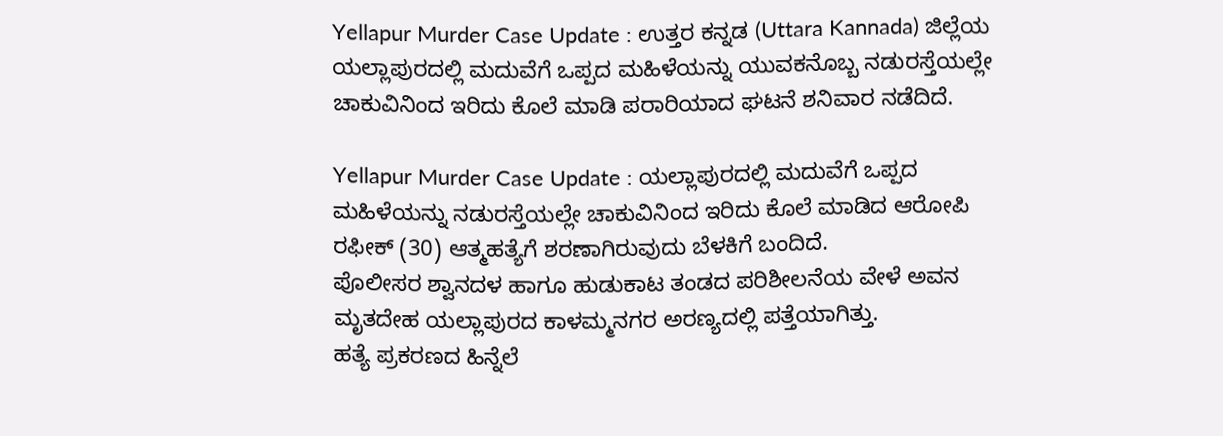Yellapur Murder Case Update : ಉತ್ತರ ಕನ್ನಡ (Uttara Kannada) ಜಿಲ್ಲೆಯ ಯಲ್ಲಾಪುರದಲ್ಲಿ ಮದುವೆಗೆ ಒಪ್ಪದ ಮಹಿಳೆಯನ್ನು ಯುವಕನೊಬ್ಬ ನಡುರಸ್ತೆಯಲ್ಲೇ ಚಾಕುವಿನಿಂದ ಇರಿದು ಕೊಲೆ ಮಾಡಿ ಪರಾರಿಯಾದ ಘಟನೆ ಶನಿವಾರ ನಡೆದಿದೆ.

Yellapur Murder Case Update : ಯಲ್ಲಾಪುರದಲ್ಲಿ ಮದುವೆಗೆ ಒಪ್ಪದ ಮಹಿಳೆಯನ್ನು ನಡುರಸ್ತೆಯಲ್ಲೇ ಚಾಕುವಿನಿಂದ ಇರಿದು ಕೊಲೆ ಮಾಡಿದ ಆರೋಪಿ ರಫೀಕ್ (30) ಆತ್ಮಹತ್ಯೆಗೆ ಶರಣಾಗಿರುವುದು ಬೆಳಕಿಗೆ ಬಂದಿದೆ.
ಪೊಲೀಸರ ಶ್ವಾನದಳ ಹಾಗೂ ಹುಡುಕಾಟ ತಂಡದ ಪರಿಶೀಲನೆಯ ವೇಳೆ ಅವನ ಮೃತದೇಹ ಯಲ್ಲಾಪುರದ ಕಾಳಮ್ಮನಗರ ಅರಣ್ಯದಲ್ಲಿ ಪತ್ತೆಯಾಗಿತ್ತು.
ಹತ್ಯೆ ಪ್ರಕರಣದ ಹಿನ್ನೆಲೆ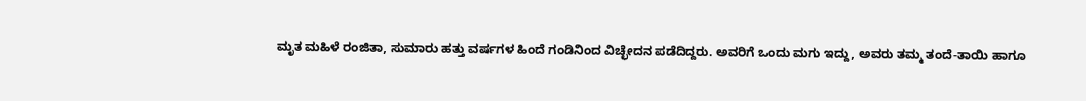ಮೃತ ಮಹಿಳೆ ರಂಜಿತಾ, ಸುಮಾರು ಹತ್ತು ವರ್ಷಗಳ ಹಿಂದೆ ಗಂಡಿನಿಂದ ವಿಚ್ಛೇದನ ಪಡೆದಿದ್ದರು. ಅವರಿಗೆ ಒಂದು ಮಗು ಇದ್ದು, ಅವರು ತಮ್ಮ ತಂದೆ-ತಾಯಿ ಹಾಗೂ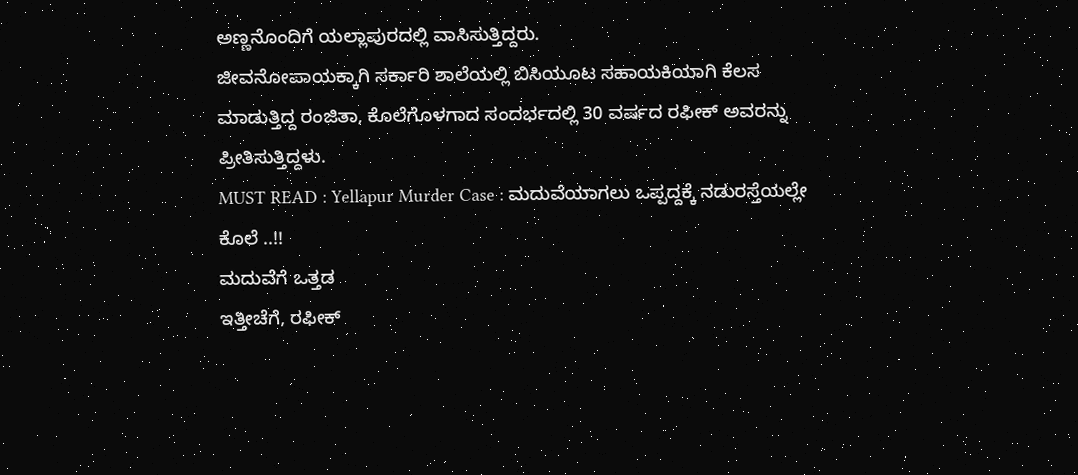ಅಣ್ಣನೊಂದಿಗೆ ಯಲ್ಲಾಪುರದಲ್ಲಿ ವಾಸಿಸುತ್ತಿದ್ದರು.
ಜೀವನೋಪಾಯಕ್ಕಾಗಿ ಸರ್ಕಾರಿ ಶಾಲೆಯಲ್ಲಿ ಬಿಸಿಯೂಟ ಸಹಾಯಕಿಯಾಗಿ ಕೆಲಸ ಮಾಡುತ್ತಿದ್ದ ರಂಜಿತಾ, ಕೊಲೆಗೊಳಗಾದ ಸಂದರ್ಭದಲ್ಲಿ 30 ವರ್ಷದ ರಫೀಕ್ ಅವರನ್ನು ಪ್ರೀತಿಸುತ್ತಿದ್ದಳು.
MUST READ : Yellapur Murder Case : ಮದುವೆಯಾಗಲು ಒಪ್ಪದ್ದಕ್ಕೆ ನಡುರಸ್ತೆಯಲ್ಲೇ ಕೊಲೆ ..!!
ಮದುವೆಗೆ ಒತ್ತಡ
ಇತ್ತೀಚೆಗೆ, ರಫೀಕ್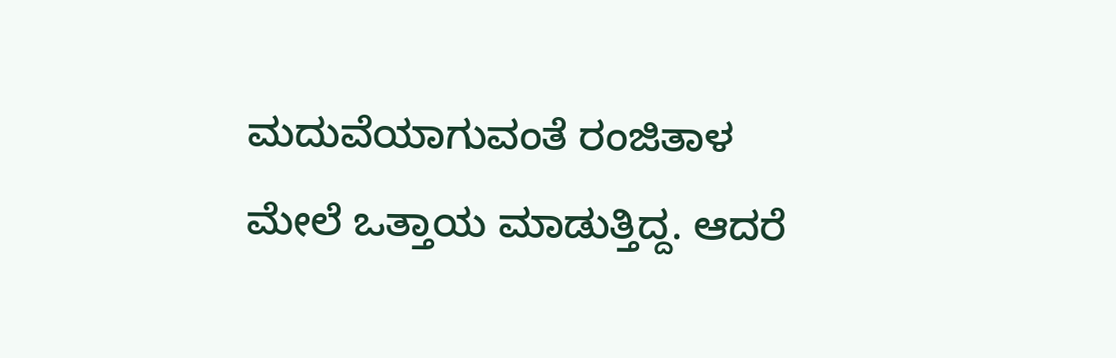ಮದುವೆಯಾಗುವಂತೆ ರಂಜಿತಾಳ ಮೇಲೆ ಒತ್ತಾಯ ಮಾಡುತ್ತಿದ್ದ. ಆದರೆ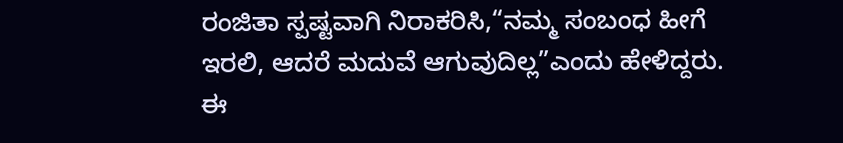ರಂಜಿತಾ ಸ್ಪಷ್ಟವಾಗಿ ನಿರಾಕರಿಸಿ,“ನಮ್ಮ ಸಂಬಂಧ ಹೀಗೆ ಇರಲಿ, ಆದರೆ ಮದುವೆ ಆಗುವುದಿಲ್ಲ”ಎಂದು ಹೇಳಿದ್ದರು.
ಈ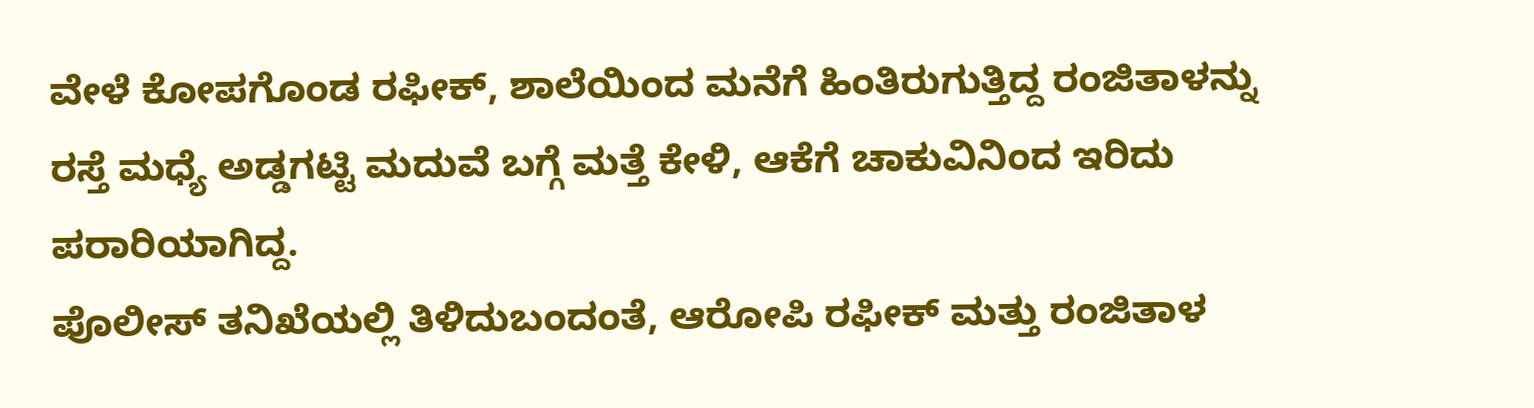ವೇಳೆ ಕೋಪಗೊಂಡ ರಫೀಕ್, ಶಾಲೆಯಿಂದ ಮನೆಗೆ ಹಿಂತಿರುಗುತ್ತಿದ್ದ ರಂಜಿತಾಳನ್ನು ರಸ್ತೆ ಮಧ್ಯೆ ಅಡ್ಡಗಟ್ಟಿ ಮದುವೆ ಬಗ್ಗೆ ಮತ್ತೆ ಕೇಳಿ, ಆಕೆಗೆ ಚಾಕುವಿನಿಂದ ಇರಿದು ಪರಾರಿಯಾಗಿದ್ದ.
ಪೊಲೀಸ್ ತನಿಖೆಯಲ್ಲಿ ತಿಳಿದುಬಂದಂತೆ, ಆರೋಪಿ ರಫೀಕ್ ಮತ್ತು ರಂಜಿತಾಳ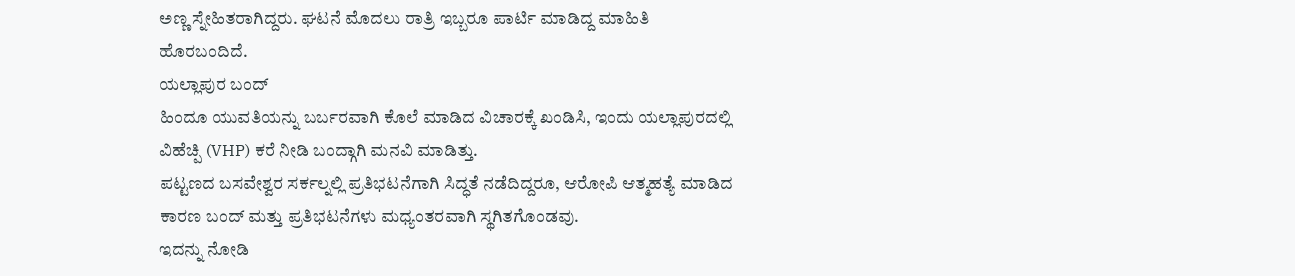ಅಣ್ಣ ಸ್ನೇಹಿತರಾಗಿದ್ದರು. ಘಟನೆ ಮೊದಲು ರಾತ್ರಿ ಇಬ್ಬರೂ ಪಾರ್ಟಿ ಮಾಡಿದ್ದ ಮಾಹಿತಿ ಹೊರಬಂದಿದೆ.
ಯಲ್ಲಾಪುರ ಬಂದ್
ಹಿಂದೂ ಯುವತಿಯನ್ನು ಬರ್ಬರವಾಗಿ ಕೊಲೆ ಮಾಡಿದ ವಿಚಾರಕ್ಕೆ ಖಂಡಿಸಿ, ಇಂದು ಯಲ್ಲಾಪುರದಲ್ಲಿ ವಿಹೆಚ್ಪಿ (VHP) ಕರೆ ನೀಡಿ ಬಂದ್ಗಾಗಿ ಮನವಿ ಮಾಡಿತ್ತು.
ಪಟ್ಟಣದ ಬಸವೇಶ್ವರ ಸರ್ಕಲ್ನಲ್ಲಿ ಪ್ರತಿಭಟನೆಗಾಗಿ ಸಿದ್ಧತೆ ನಡೆದಿದ್ದರೂ, ಆರೋಪಿ ಆತ್ಮಹತ್ಯೆ ಮಾಡಿದ ಕಾರಣ ಬಂದ್ ಮತ್ತು ಪ್ರತಿಭಟನೆಗಳು ಮಧ್ಯಂತರವಾಗಿ ಸ್ಥಗಿತಗೊಂಡವು.
ಇದನ್ನು ನೋಡಿ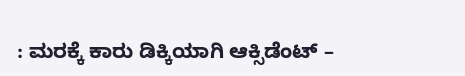: ಮರಕ್ಕೆ ಕಾರು ಡಿಕ್ಕಿಯಾಗಿ ಆಕ್ಸಿಡೆಂಟ್ –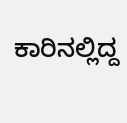ಕಾರಿನಲ್ಲಿದ್ದ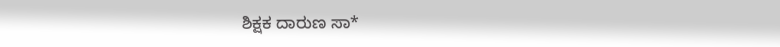ಶಿಕ್ಷಕ ದಾರುಣ ಸಾ*